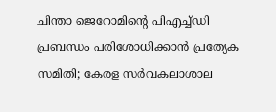ചിന്താ ജെറോമിന്റെ പിഎച്ച്ഡി പ്രബന്ധം പരിശോധിക്കാൻ പ്രത്യേക സമിതി; കേരള സർവകലാശാല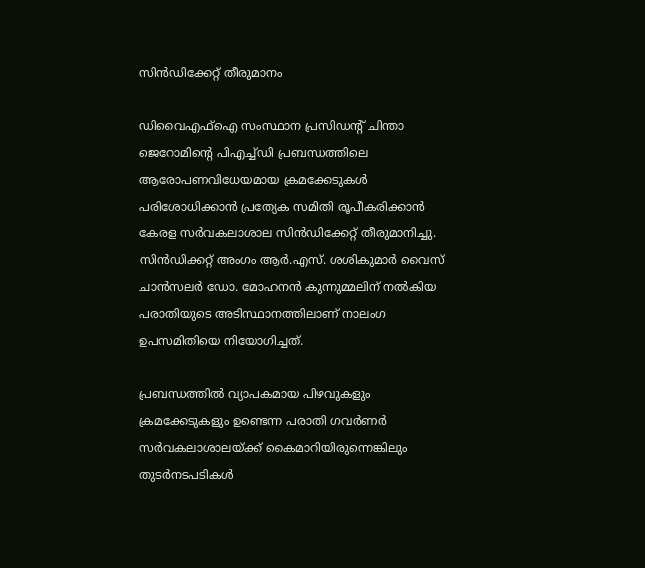സിന്‍ഡിക്കേറ്റ് തീരുമാനം

ഡിവൈഎഫ്ഐ സംസ്ഥാന പ്രസിഡന്റ് ചിന്താ ജെറോമിന്റെ പിഎച്ച്ഡി പ്രബന്ധത്തിലെ ആരോപണവിധേയമായ ക്രമക്കേടുകൾ പരിശോധിക്കാൻ പ്രത്യേക സമിതി രൂപീകരിക്കാൻ കേരള സർവകലാശാല സിന്‍ഡിക്കേറ്റ് തീരുമാനിച്ചു. സിന്‍ഡിക്കറ്റ് അംഗം ആർ.എസ്. ശശികുമാർ വൈസ് ചാൻസലർ ഡോ. മോഹനൻ കുന്നുമ്മലിന് നൽകിയ പരാതിയുടെ അടിസ്ഥാനത്തിലാണ് നാലംഗ ഉപസമിതിയെ നിയോഗിച്ചത്.

പ്രബന്ധത്തിൽ വ്യാപകമായ പിഴവുകളും ക്രമക്കേടുകളും ഉണ്ടെന്ന പരാതി ഗവർണർ സർവകലാശാലയ്ക്ക് കൈമാറിയിരുന്നെങ്കിലും തുടർനടപടികൾ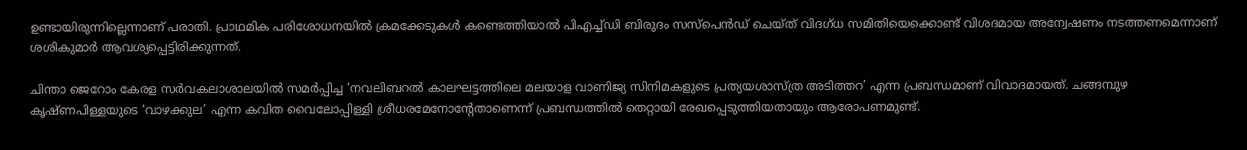ഉണ്ടായിരുന്നില്ലെന്നാണ് പരാതി. പ്രാഥമിക പരിശോധനയിൽ ക്രമക്കേടുകൾ കണ്ടെത്തിയാൽ പിഎച്ച്ഡി ബിരുദം സസ്പെൻഡ് ചെയ്ത് വിദഗ്ധ സമിതിയെക്കൊണ്ട് വിശദമായ അന്വേഷണം നടത്തണമെന്നാണ് ശശികുമാർ ആവശ്യപ്പെട്ടിരിക്കുന്നത്.

ചിന്താ ജെറോം കേരള സർവകലാശാലയിൽ സമർപ്പിച്ച ‘നവലിബറൽ കാലഘട്ടത്തിലെ മലയാള വാണിജ്യ സിനിമകളുടെ പ്രത്യയശാസ്ത്ര അടിത്തറ’ എന്ന പ്രബന്ധമാണ് വിവാദമായത്. ചങ്ങമ്പുഴ കൃഷ്ണപിള്ളയുടെ ‘വാഴക്കുല’ എന്ന കവിത വൈലോപ്പിള്ളി ശ്രീധരമേനോന്റേതാണെന്ന് പ്രബന്ധത്തിൽ തെറ്റായി രേഖപ്പെടുത്തിയതായും ആരോപണമുണ്ട്.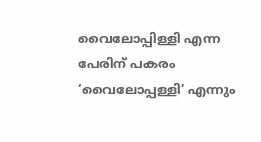വൈലോപ്പിള്ളി എന്ന പേരിന് പകരം ‘വൈലോപ്പള്ളി’ എന്നും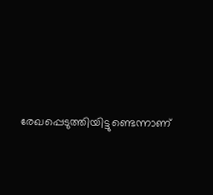രേഖപ്പെടുത്തിയിട്ടുണ്ടെന്നാണ്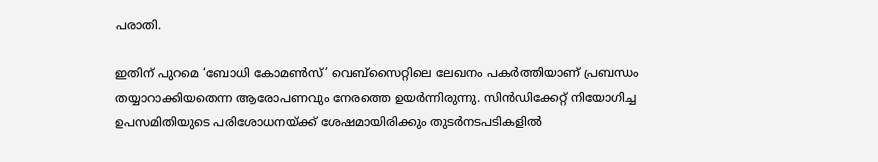പരാതി.

ഇതിന് പുറമെ ‘ബോധി കോമൺസ്’ വെബ്സൈറ്റിലെ ലേഖനം പകർത്തിയാണ് പ്രബന്ധം തയ്യാറാക്കിയതെന്ന ആരോപണവും നേരത്തെ ഉയർന്നിരുന്നു. സിന്‍ഡിക്കേറ്റ് നിയോഗിച്ച ഉപസമിതിയുടെ പരിശോധനയ്ക്ക് ശേഷമായിരിക്കും തുടർനടപടികളിൽ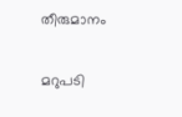തീരുമാനം

മറുപടി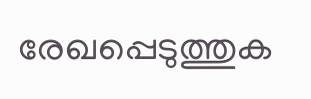രേഖപ്പെടുത്തുക